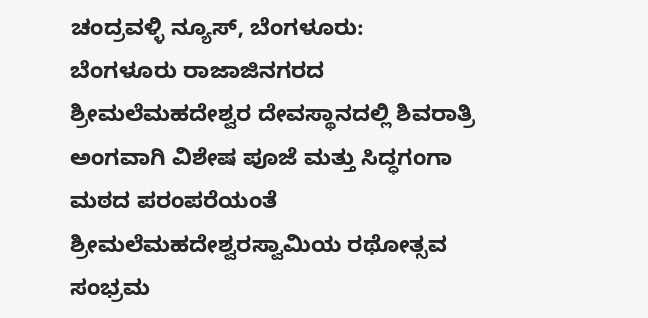ಚಂದ್ರವಳ್ಳಿ ನ್ಯೂಸ್, ಬೆಂಗಳೂರು:
ಬೆಂಗಳೂರು ರಾಜಾಜಿನಗರದ ಶ್ರೀಮಲೆಮಹದೇಶ್ವರ ದೇವಸ್ಥಾನದಲ್ಲಿ ಶಿವರಾತ್ರಿ ಅಂಗವಾಗಿ ವಿಶೇಷ ಪೂಜೆ ಮತ್ತು ಸಿದ್ಧಗಂಗಾ ಮಠದ ಪರಂಪರೆಯಂತೆ ಶ್ರೀಮಲೆಮಹದೇಶ್ವರಸ್ವಾಮಿಯ ರಥೋತ್ಸವ ಸಂಭ್ರಮ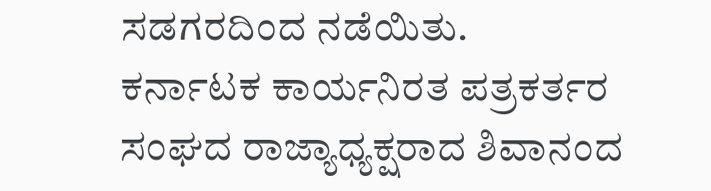ಸಡಗರದಿಂದ ನಡೆಯಿತು.
ಕರ್ನಾಟಕ ಕಾರ್ಯನಿರತ ಪತ್ರಕರ್ತರ ಸಂಘದ ರಾಜ್ಯಾಧ್ಯಕ್ಷರಾದ ಶಿವಾನಂದ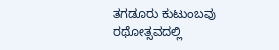ತಗಡೂರು ಕುಟುಂಬವು ರಥೋತ್ಸವದಲ್ಲಿ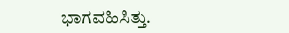ಭಾಗವಹಿಸಿತ್ತು.